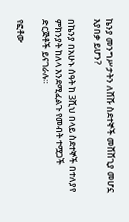ኬንያ መንግሥታትን ለሸሹ ስደተኞች መሸሸጊያ መሆኗ እያበቃ ይሆን?

በኬንያ በአሁኑ ሰዓት ከ 3ሺህ በላይ ስደተኞች በተለያየ ምክንያት ከለላ እንደሚፈልጉ የመብት ተሟጋች ድርጅቶች ይናገራሉ።

የፎቶው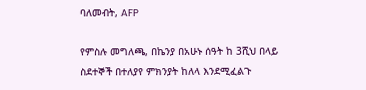ባለመብት, AFP

የምስሉ መግለጫ, በኬንያ በአሁኑ ሰዓት ከ 3ሺህ በላይ ስደተኞች በተለያየ ምክንያት ከለላ እንደሚፈልጉ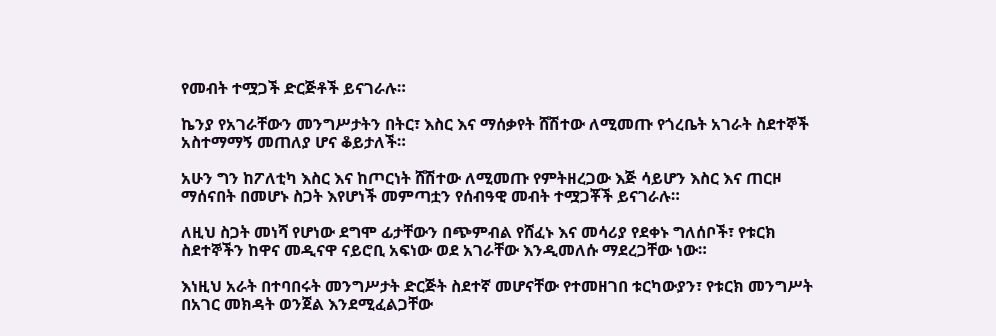የመብት ተሟጋች ድርጅቶች ይናገራሉ።

ኬንያ የአገራቸውን መንግሥታትን በትር፣ እስር እና ማሰቃየት ሸሽተው ለሚመጡ የጎረቤት አገራት ስደተኞች አስተማማኝ መጠለያ ሆና ቆይታለች።

አሁን ግን ከፖለቲካ እስር እና ከጦርነት ሸሽተው ለሚመጡ የምትዘረጋው እጅ ሳይሆን እስር እና ጠርዞ ማሰናበት በመሆኑ ስጋት እየሆነች መምጣቷን የሰብዓዊ መብት ተሟጋቾች ይናገራሉ።

ለዚህ ስጋት መነሻ የሆነው ደግሞ ፊታቸውን በጭምብል የሸፈኑ እና መሳሪያ የደቀኑ ግለሰቦች፣ የቱርክ ስደተኞችን ከዋና መዲናዋ ናይሮቢ አፍነው ወደ አገራቸው እንዲመለሱ ማደረጋቸው ነው።

እነዚህ አራት በተባበሩት መንግሥታት ድርጅት ስደተኛ መሆናቸው የተመዘገበ ቱርካውያን፣ የቱርክ መንግሥት በአገር መክዳት ወንጀል እንደሚፈልጋቸው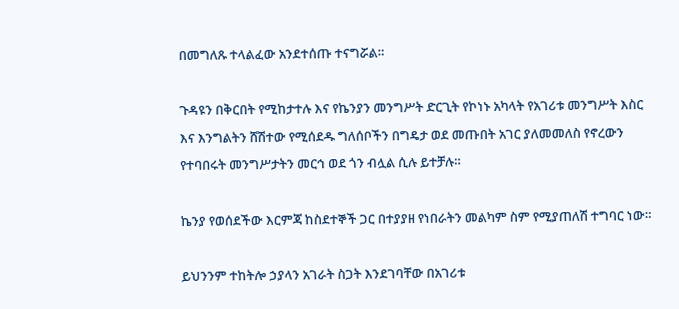በመግለጹ ተላልፈው አንደተሰጡ ተናግሯል።

ጉዳዩን በቅርበት የሚከታተሉ እና የኬንያን መንግሥት ድርጊት የኮነኑ አካላት የአገሪቱ መንግሥት እስር እና እንግልትን ሸሽተው የሚሰደዱ ግለሰቦችን በግዴታ ወደ መጡበት አገር ያለመመለስ የኖረውን የተባበሩት መንግሥታትን መርኅ ወደ ጎን ብሏል ሲሉ ይተቻሉ።

ኬንያ የወሰደችው እርምጃ ከስደተኞች ጋር በተያያዘ የነበራትን መልካም ስም የሚያጠለሽ ተግባር ነው።

ይህንንም ተከትሎ ኃያላን አገራት ስጋት እንደገባቸው በአገሪቱ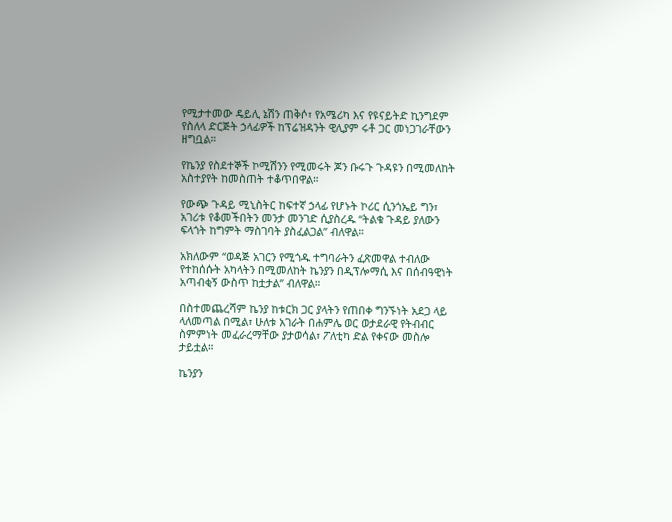የሚታተመው ዴይሊ ኔሽን ጠቅሶ፣ የአሜሪካ እና የዩናይትድ ኪንግደም የስለላ ድርጅት ኃላፊዎች ከፕሬዝዳንት ዊሊያም ሩቶ ጋር መነጋገራቸውን ዘግቧል።

የኬንያ የስደተኞች ኮሚሽንን የሚመሩት ጆን ቡሩጉ ጉዳዩን በሚመለከት አስተያየት ከመስጠት ተቆጥበዋል።

የውጭ ጉዳይ ሚኒስትር ከፍተኛ ኃላፊ የሆኑት ኮሪር ሲንጎኤይ ግን፣ አገሪቱ የቆመችበትን መንታ መንገድ ሲያስረዱ “ትልቁ ጉዳይ ያለውን ፍላጎት ከግምት ማስገባት ያስፈልጋል” ብለዋል።

አክለውም “ወዳጅ አገርን የሚጎዱ ተግባራትን ፈጽመዋል ተብለው የተከሰሱት አካላትን በሚመለከት ኬንያን በዲፕሎማሲ እና በሰብዓዊነት አጣብቂኝ ውስጥ ከቷታል” ብለዋል።

በስተመጨረሻም ኬንያ ከቱርክ ጋር ያላትን የጠበቀ ግንኙነት አደጋ ላይ ላለመጣል በሚል፣ ሁለቱ አገራት በሐምሌ ወር ወታደራዊ የትብብር ስምምነት መፈራረማቸው ያታወሳል፣ ፖለቲካ ድል የቀናው መስሎ ታይቷል።

ኬንያን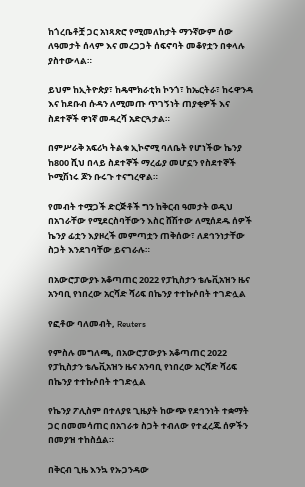ከጎረቤቶቿ ጋር አነጻጽሮ የሚመለከታት ማንኛውም ሰው ለዓመታት ሰላም እና መረጋጋት ሰፍኖባት መቆየቷን በቀላሉ ያስተውላል።

ይህም ከኢትዮጵያ፣ ከዴሞክራቲክ ኮንጎ፣ ከኤርትራ፣ ከሩዋንዳ እና ከደቡብ ሱዳን ለሚመጡ ጥገኝነት ጠያቂዎች እና ስደተኞች ዋነኛ መዳረሻ አድርጓታል።

በምሥራቅ አፍሪካ ትልቁ ኢኮኖሚ ባለቤት የሆነችው ኬንያ ከ800 ሺህ በላይ ስደተኞች ማረፊያ መሆኗን የስደተኞች ኮሚሽነሩ ጆን ቡሩጉ ተናግረዋል።

የመብት ተሟጋች ድርጅቶች ግን ከቅርብ ዓመታት ወዲህ በአገራቸው የሚደርስባቸውን እስር ሸሽተው ለሚሰደዱ ሰዎች ኬንያ ፊቷን እያዞረች መምጣቷን ጠቅሰው፣ ለደኅንነታቸው ስጋት እንደገባቸው ይናገራሉ።

በአውሮፓውያኑ አቆጣጠር 2022 የፓኪስታን ቴሌቪአዝን ዜና አንባቢ የነበረው አርሻድ ሻሪፍ በኬንያ ተተኩሶበት ተገድሏል

የፎቶው ባለመብት, Reuters

የምስሉ መግለጫ, በአውሮፓውያኑ አቆጣጠር 2022 የፓኪስታን ቴሌቪአዝን ዜና አንባቢ የነበረው አርሻድ ሻሪፍ በኬንያ ተተኩሶበት ተገድሏል

የኬንያ ፖሊስም በተለያዩ ጊዜያት ከውጭ የደኅንነት ተቋማት ጋር በመመሳጠር በአገራቱ ስጋት ተብለው የተፈረጁ ሰዎችን በመያዝ ተከስሷል።

በቅርብ ጊዜ እንኳ የኡጋንዳው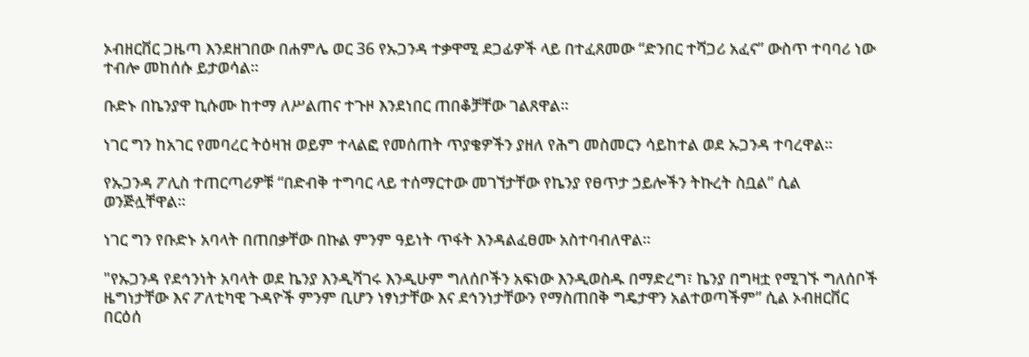ኦብዘርቨር ጋዜጣ እንደዘገበው በሐምሌ ወር 36 የኡጋንዳ ተቃዋሚ ደጋፊዎች ላይ በተፈጸመው “ድንበር ተሻጋሪ አፈና” ውስጥ ተባባሪ ነው ተብሎ መከሰሱ ይታወሳል።

ቡድኑ በኬንያዋ ኪሱሙ ከተማ ለሥልጠና ተጉዞ እንደነበር ጠበቆቻቸው ገልጸዋል።

ነገር ግን ከአገር የመባረር ትዕዛዝ ወይም ተላልፎ የመሰጠት ጥያቄዎችን ያዘለ የሕግ መስመርን ሳይከተል ወደ ኡጋንዳ ተባረዋል።

የኡጋንዳ ፖሊስ ተጠርጣሪዎቹ “በድብቅ ተግባር ላይ ተሰማርተው መገኘታቸው የኬንያ የፀጥታ ኃይሎችን ትኩረት ስቧል” ሲል ወንጅሏቸዋል።

ነገር ግን የቡድኑ አባላት በጠበቃቸው በኩል ምንም ዓይነት ጥፋት እንዳልፈፀሙ አስተባብለዋል።

"የኡጋንዳ የደኅንነት አባላት ወደ ኬንያ እንዲሻገሩ እንዲሁም ግለሰቦችን አፍነው እንዲወስዱ በማድረግ፣ ኬንያ በግዛቷ የሚገኙ ግለሰቦች ዜግነታቸው እና ፖለቲካዊ ጉዳዮች ምንም ቢሆን ነፃነታቸው እና ደኅንነታቸውን የማስጠበቅ ግዴታዋን አልተወጣችም” ሲል ኦብዘርቨር በርዕሰ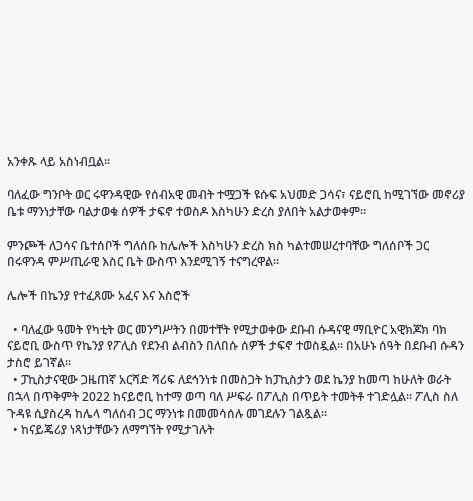አንቀጹ ላይ አስነብቧል።

ባለፈው ግንቦት ወር ሩዋንዳዊው የሰብአዊ መብት ተሟጋች ዩሱፍ አህመድ ጋሳና፣ ናይሮቢ ከሚገኘው መኖሪያ ቤቱ ማንነታቸው ባልታወቁ ሰዎች ታፍኖ ተወስዶ እስካሁን ድረስ ያለበት አልታወቀም።

ምንጮች ለጋሳና ቤተሰቦች ግለሰቡ ከሌሎች እስካሁን ድረስ ክስ ካልተመሠረተባቸው ግለሰቦች ጋር በሩዋንዳ ምሥጢራዊ እስር ቤት ውስጥ እንደሚገኝ ተናግረዋል።

ሌሎች በኬንያ የተፈጸሙ አፈና እና እስሮች

  • ባለፈው ዓመት የካቲት ወር መንግሥትን በመተቸት የሚታወቀው ደቡብ ሱዳናዊ ማቢዮር አዊክጆክ ባክ ናይሮቢ ውስጥ የኬንያ የፖሊስ የደንብ ልብስን በለበሱ ሰዎች ታፍኖ ተወስዷል። በአሁኑ ሰዓት በደቡብ ሱዳን ታስሮ ይገኛል።
  • ፓኪስታናዊው ጋዜጠኛ አርሻድ ሻሪፍ ለደኅንነቱ በመስጋት ከፓኪስታን ወደ ኬንያ ከመጣ ከሁለት ወራት በኋላ በጥቅምት 2022 ከናይሮቢ ከተማ ወጣ ባለ ሥፍራ በፖሊስ በጥይት ተመትቶ ተገድሏል። ፖሊስ ስለ ጉዳዩ ሲያስረዳ ከሌላ ግለሰብ ጋር ማንነቱ በመመሳሰሉ መገደሉን ገልጿል።
  • ከናይጄሪያ ነጻነታቸውን ለማግኘት የሚታገሉት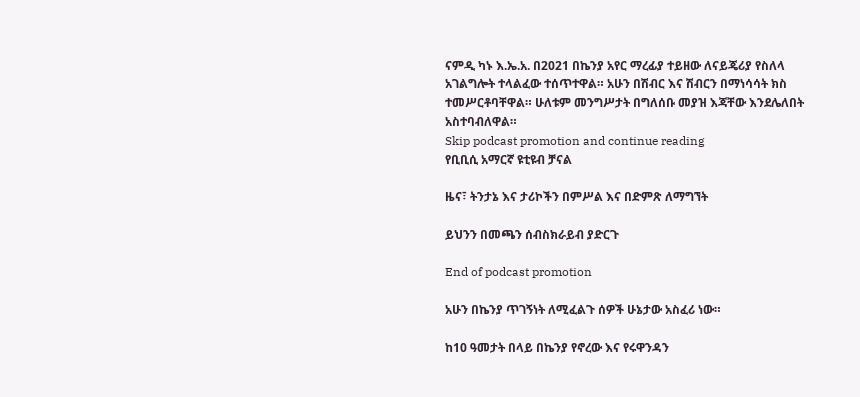ናምዲ ካኑ እ.ኤ.አ. በ2021 በኬንያ አየር ማረፊያ ተይዘው ለናይጄሪያ የስለላ አገልግሎት ተላልፈው ተሰጥተዋል። አሁን በሽብር እና ሽብርን በማነሳሳት ክስ ተመሥርቶባቸዋል። ሁለቱም መንግሥታት በግለሰቡ መያዝ እጃቸው እንደሌለበት አስተባብለዋል።
Skip podcast promotion and continue reading
የቢቢሲ አማርኛ ዩቲዩብ ቻናል

ዜና፣ ትንታኔ እና ታሪኮችን በምሥል እና በድምጽ ለማግኘት

ይህንን በመጫን ሰብስክራይብ ያድርጉ

End of podcast promotion

አሁን በኬንያ ጥገኝነት ለሚፈልጉ ሰዎች ሁኔታው አስፈሪ ነው።

ከ10 ዓመታት በላይ በኬንያ የኖረው እና የሩዋንዳን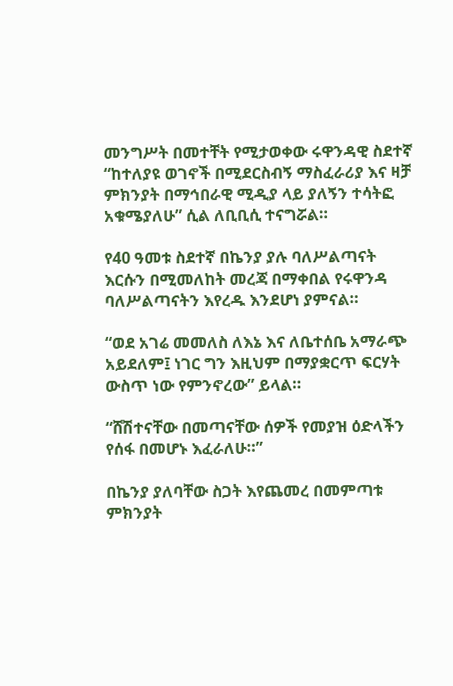መንግሥት በመተቸት የሚታወቀው ሩዋንዳዊ ስደተኛ “ከተለያዩ ወገኖች በሚደርስብኝ ማስፈራሪያ እና ዛቻ ምክንያት በማኅበራዊ ሚዲያ ላይ ያለኝን ተሳትፎ አቁሜያለሁ” ሲል ለቢቢሲ ተናግሯል።

የ40 ዓመቱ ስደተኛ በኬንያ ያሉ ባለሥልጣናት እርሱን በሚመለከት መረጃ በማቀበል የሩዋንዳ ባለሥልጣናትን እየረዱ እንደሆነ ያምናል።

“ወደ አገሬ መመለስ ለእኔ እና ለቤተሰቤ አማራጭ አይደለም፤ ነገር ግን እዚህም በማያቋርጥ ፍርሃት ውስጥ ነው የምንኖረው” ይላል።

“ሸሽተናቸው በመጣናቸው ሰዎች የመያዝ ዕድላችን የሰፋ በመሆኑ እፈራለሁ።”

በኬንያ ያለባቸው ስጋት እየጨመረ በመምጣቱ ምክንያት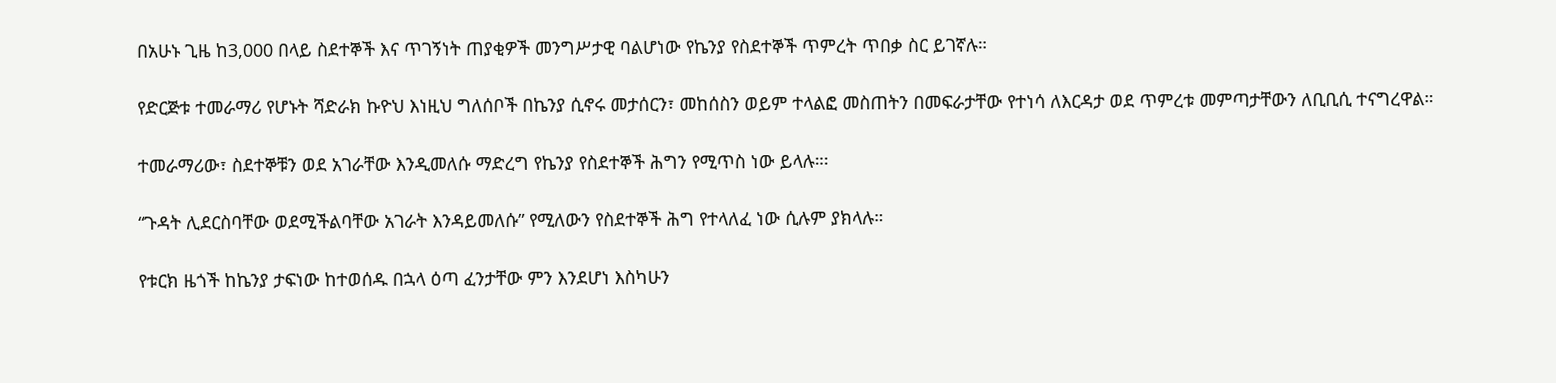በአሁኑ ጊዜ ከ3,000 በላይ ስደተኞች እና ጥገኝነት ጠያቂዎች መንግሥታዊ ባልሆነው የኬንያ የስደተኞች ጥምረት ጥበቃ ስር ይገኛሉ።

የድርጅቱ ተመራማሪ የሆኑት ሻድራክ ኩዮህ እነዚህ ግለሰቦች በኬንያ ሲኖሩ መታሰርን፣ መከሰስን ወይም ተላልፎ መስጠትን በመፍራታቸው የተነሳ ለእርዳታ ወደ ጥምረቱ መምጣታቸውን ለቢቢሲ ተናግረዋል።

ተመራማሪው፣ ስደተኞቹን ወደ አገራቸው እንዲመለሱ ማድረግ የኬንያ የስደተኞች ሕግን የሚጥስ ነው ይላሉ።፡

“ጉዳት ሊደርስባቸው ወደሚችልባቸው አገራት እንዳይመለሱ” የሚለውን የስደተኞች ሕግ የተላለፈ ነው ሲሉም ያክላሉ።

የቱርክ ዜጎች ከኬንያ ታፍነው ከተወሰዱ በኋላ ዕጣ ፈንታቸው ምን እንደሆነ እስካሁን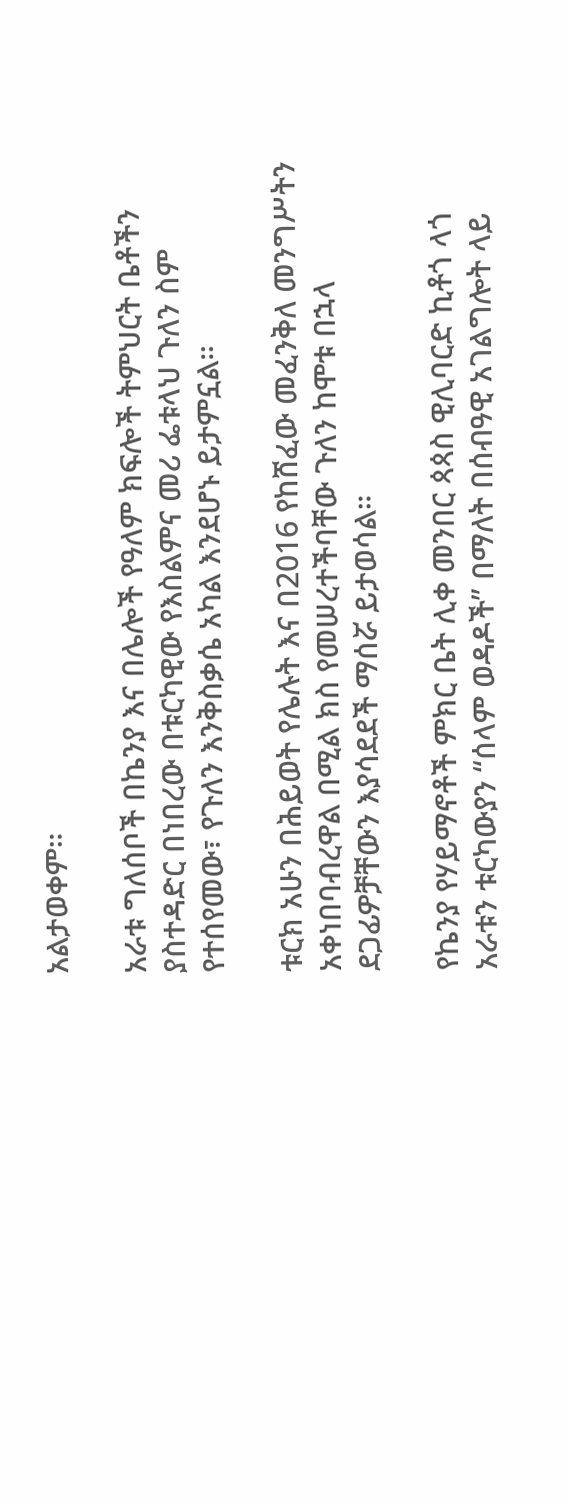አልታወቀም።

አራቱ ግለሰቦች በኬንያ እና በሌሎች የዓለም ክፍሎች ትምህርት ቤቶችን ያስተዳድር በነበረው በቱርካዊው የእስልምና መሪ ፌቱላህ ጉለን ስም የተሰየመው፣ የጉለን እንቅስቃሴ አካል እንደሆኑ ይታምኗል።

ቱርክ አሁን በሕይወት የሌሉት እና በ2016 የከሸፈው መፈንቅለ መንግሥትን አቀነበባብረዋል በሚል ክስ የመሠረተችባቸው ጉለን ከሞቱ በኋላ ደጋፊዎቻቸውን እያሳደደች ማሰሯ ይታወሳል።

የኬንያ የሃይማኖቶች ምክር ቤት ሊቀ መንበር ጳጳስ ዊሊባርድ ኪቶጎ ላጎ አራቱን ቱርካውያን “ሰላም ወዳዶች” በማለት በሰብዓዊ አገልግሎት ላይ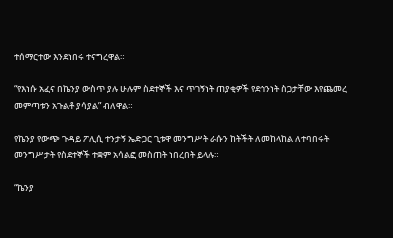ተሰማርተው እንደነበሩ ተናግረዋል።

“የእነሱ አፈና በኬንያ ውስጥ ያሉ ሁሉም ስደተኞች እና ጥገኝነት ጠያቂዎች የደኅንነት ስጋታቸው እየጨመረ መምጣቱን አጉልቶ ያሳያል” ብለዋል።

የኬንያ የውጭ ጉዳይ ፖሊሲ ተንታኝ ኤድጋር ጊቱዋ መንግሥት ራሱን ከትችት ለመከላከል ለተባበሩት መንግሥታት የስደተኞች ተቋም አሳልፎ መስጠት ነበረበት ይላሉ።

“ኬንያ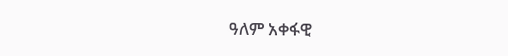ዓለም አቀፋዊ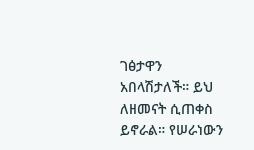ገፅታዋን አበላሽታለች። ይህ ለዘመናት ሲጠቀስ ይኖራል። የሠራነውን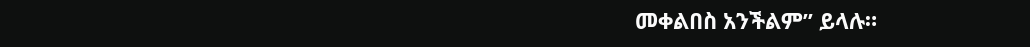መቀልበስ አንችልም” ይላሉ።